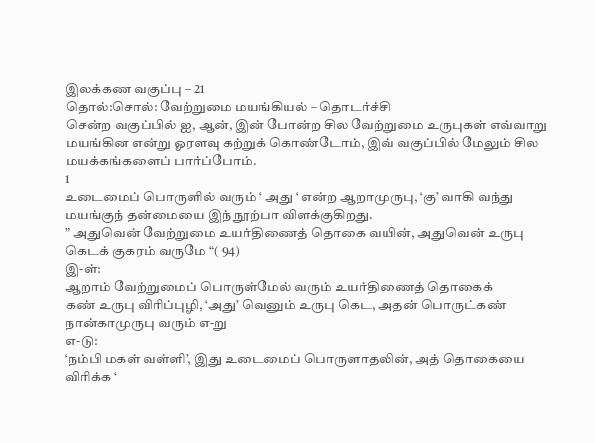இலக்கண வகுப்பு – 21
தொல்:சொல்: வேற்றுமை மயங்கியல் – தொடர்ச்சி
சென்ற வகுப்பில் ஐ, ஆன், இன் போன்ற சில வேற்றுமை உருபுகள் எவ்வாறு மயங்கின என்று ஓரளவு கற்றுக் கொண்டோம், இவ் வகுப்பில் மேலும் சில மயக்கங்களைப் பார்ப்போம்.
1
உடைமைப் பொருளில் வரும் ‘ அது ‘ என்ற ஆறாமுருபு, ‘கு’ வாகி வந்து மயங்குந் தன்மையை இந் நூற்பா விளக்குகிறது.
” அதுவென் வேற்றுமை உயர்திணைத் தொகை வயின், அதுவென் உருபு கெடக் குகரம் வருமே “( 94)
இ-ள்:
ஆறாம் வேற்றுமைப் பொருள்மேல் வரும் உயர்திணைத் தொகைக்
கண் உருபு விரிப்புழி, ‘அது’ வெனும் உருபு கெட, அதன் பொருட்கண் நான்காமுருபு வரும் எ-று
எ-டு:
‘நம்பி மகள் வள்ளி’, இது உடைமைப் பொருளாதலின், அத் தொகையை விரிக்க ‘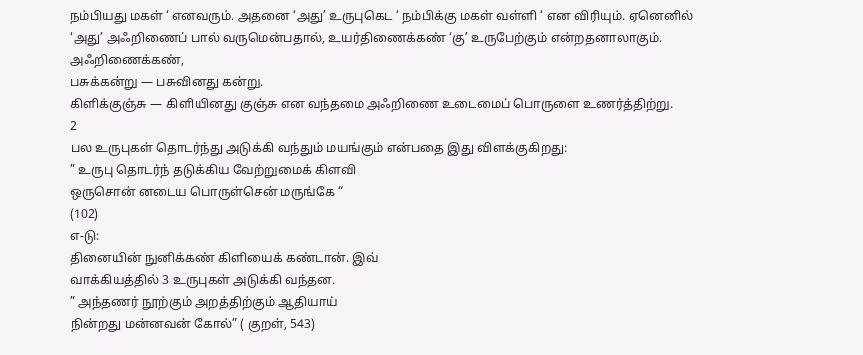நம்பியது மகள் ‘ எனவரும். அதனை ‘அது’ உருபுகெட ‘ நம்பிக்கு மகள் வள்ளி ‘ என விரியும். ஏனெனில் ‘அது’ அஃறிணைப் பால் வருமென்பதால், உயர்திணைக்கண் ‘கு’ உருபேற்கும் என்றதனாலாகும்.
அஃறிணைக்கண்,
பசுக்கன்று — பசுவினது கன்று.
கிளிக்குஞ்சு — கிளியினது குஞ்சு என வந்தமை அஃறிணை உடைமைப் பொருளை உணர்த்திற்று.
2
பல உருபுகள் தொடர்ந்து அடுக்கி வந்தும் மயங்கும் என்பதை இது விளக்குகிறது:
” உருபு தொடர்ந் தடுக்கிய வேற்றுமைக் கிளவி
ஒருசொன் னடைய பொருள்சென் மருங்கே “
(102)
எ-டு:
தினையின் நுனிக்கண் கிளியைக் கண்டான். இவ்
வாக்கியத்தில் 3 உருபுகள் அடுக்கி வந்தன.
” அந்தணர் நூற்கும் அறத்திற்கும் ஆதியாய்
நின்றது மன்னவன் கோல்” ( குறள், 543)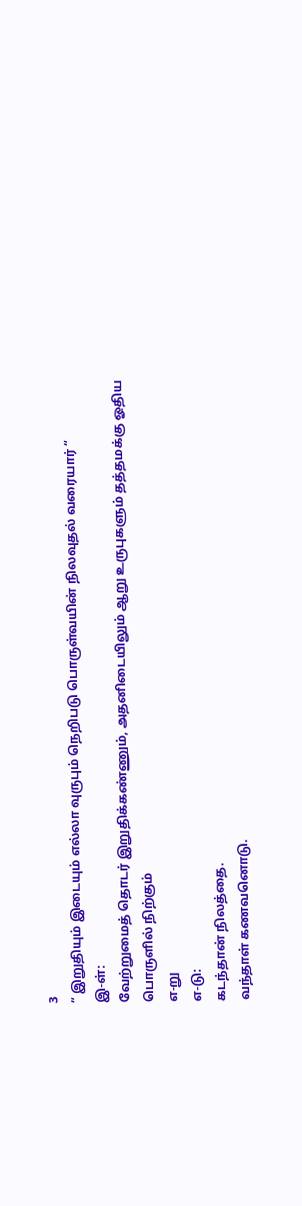3
” இறுதியும் இடையும் எல்லா வுருபும் நெறிபடு பொருள்வயின் நிலவுதல் வரையார் “
இ-ள்:
வேற்றுமைத் தொடர் இறுதிக்கண்ணும், அதனிடையிலும் ஆறு உருபுகளும் தத்தமக்கு ஓதிய பொருளில் நிற்கும்
எ-று
எ-டு:
கடந்தான் நிலத்தை.
வந்தாள் கணவனொடு.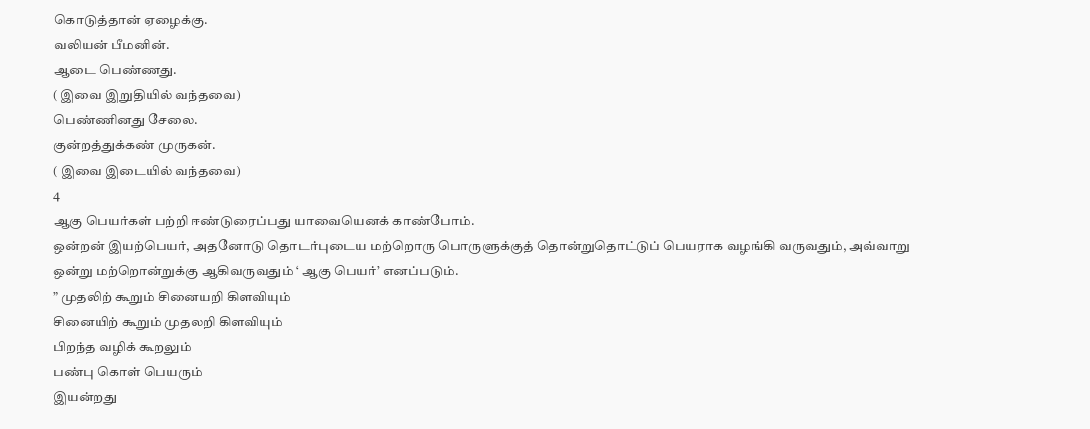கொடுத்தான் ஏழைக்கு.
வலியன் பீமனின்.
ஆடை பெண்ணது.
( இவை இறுதியில் வந்தவை)
பெண்ணினது சேலை.
குன்றத்துக்கண் முருகன்.
( இவை இடையில் வந்தவை)
4
ஆகு பெயர்கள் பற்றி ஈண்டுரைப்பது யாவையெனக் காண்போம்.
ஒன்றன் இயற்பெயர், அதனோடு தொடர்புடைய மற்றொரு பொருளுக்குத் தொன்றுதொட்டுப் பெயராக வழங்கி வருவதும், அவ்வாறு ஒன்று மற்றொன்றுக்கு ஆகிவருவதும் ‘ ஆகு பெயர்’ எனப்படும்.
” முதலிற் கூறும் சினையறி கிளவியும்
சினையிற் கூறும் முதலறி கிளவியும்
பிறந்த வழிக் கூறலும்
பண்பு கொள் பெயரும்
இயன்றது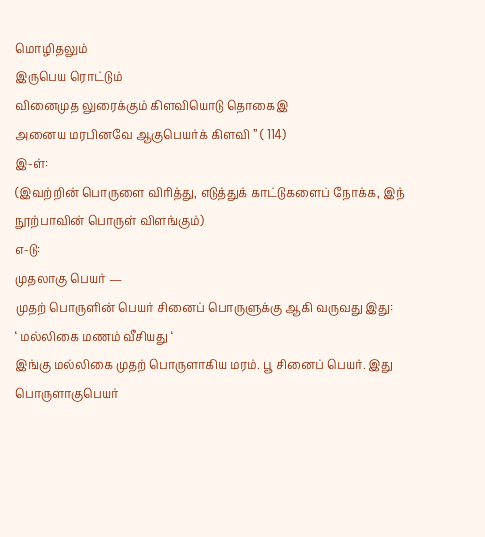மொழிதலும்
இருபெய ரொட்டும்
வினைமுத லுரைக்கும் கிளவியொடு தொகைஇ
அனைய மரபினவே ஆகுபெயர்க் கிளவி ” ( 114)
இ-ள்:
(இவற்றின் பொருளை விரித்து, எடுத்துக் காட்டுகளைப் நோக்க, இந்
நூற்பாவின் பொருள் விளங்கும்)
எ-டு:
முதலாகு பெயர் —
முதற் பொருளின் பெயர் சினைப் பொருளுக்கு ஆகி வருவது இது:
‘ மல்லிகை மணம் வீசியது ‘
இங்கு மல்லிகை முதற் பொருளாகிய மரம். பூ சினைப் பெயர். இது பொருளாகுபெயர்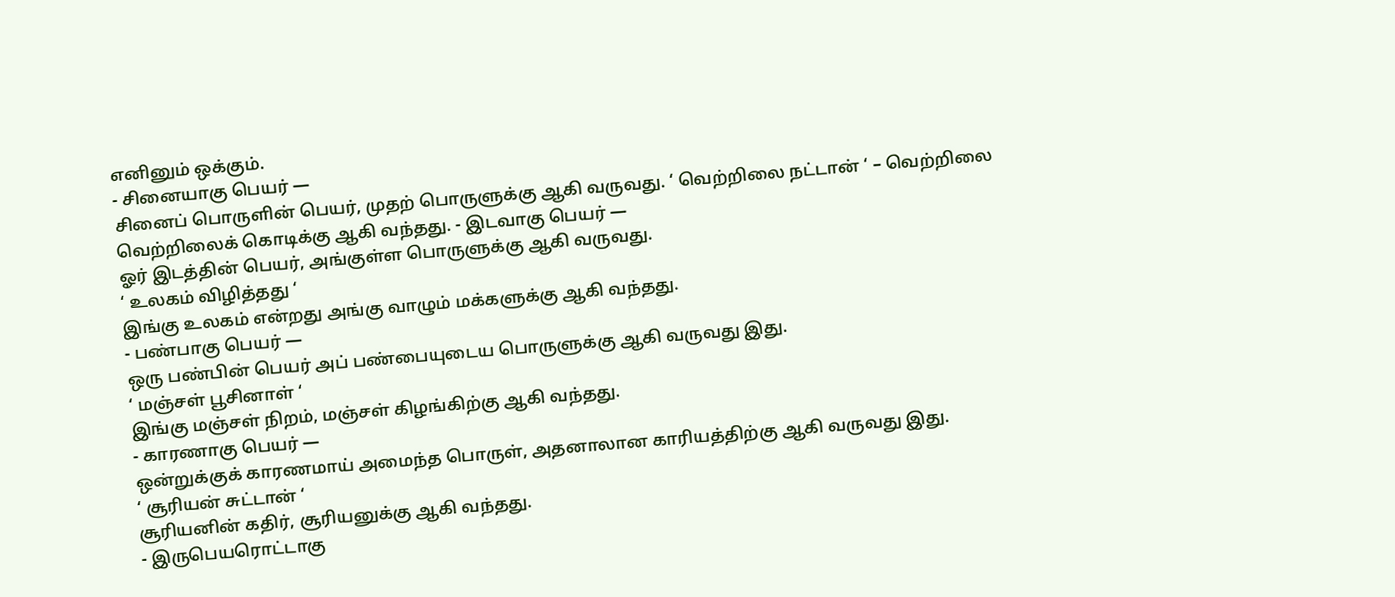எனினும் ஒக்கும்.
- சினையாகு பெயர் —
சினைப் பொருளின் பெயர், முதற் பொருளுக்கு ஆகி வருவது. ‘ வெற்றிலை நட்டான் ‘ – வெற்றிலை வெற்றிலைக் கொடிக்கு ஆகி வந்தது. - இடவாகு பெயர் —
ஓர் இடத்தின் பெயர், அங்குள்ள பொருளுக்கு ஆகி வருவது.
‘ உலகம் விழித்தது ‘
இங்கு உலகம் என்றது அங்கு வாழும் மக்களுக்கு ஆகி வந்தது.
- பண்பாகு பெயர் —
ஒரு பண்பின் பெயர் அப் பண்பையுடைய பொருளுக்கு ஆகி வருவது இது.
‘ மஞ்சள் பூசினாள் ‘
இங்கு மஞ்சள் நிறம், மஞ்சள் கிழங்கிற்கு ஆகி வந்தது.
- காரணாகு பெயர் —
ஒன்றுக்குக் காரணமாய் அமைந்த பொருள், அதனாலான காரியத்திற்கு ஆகி வருவது இது.
‘ சூரியன் சுட்டான் ‘
சூரியனின் கதிர், சூரியனுக்கு ஆகி வந்தது.
- இருபெயரொட்டாகு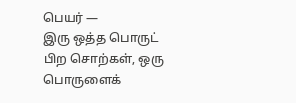பெயர் —
இரு ஒத்த பொருட் பிற சொற்கள், ஒரு பொருளைக்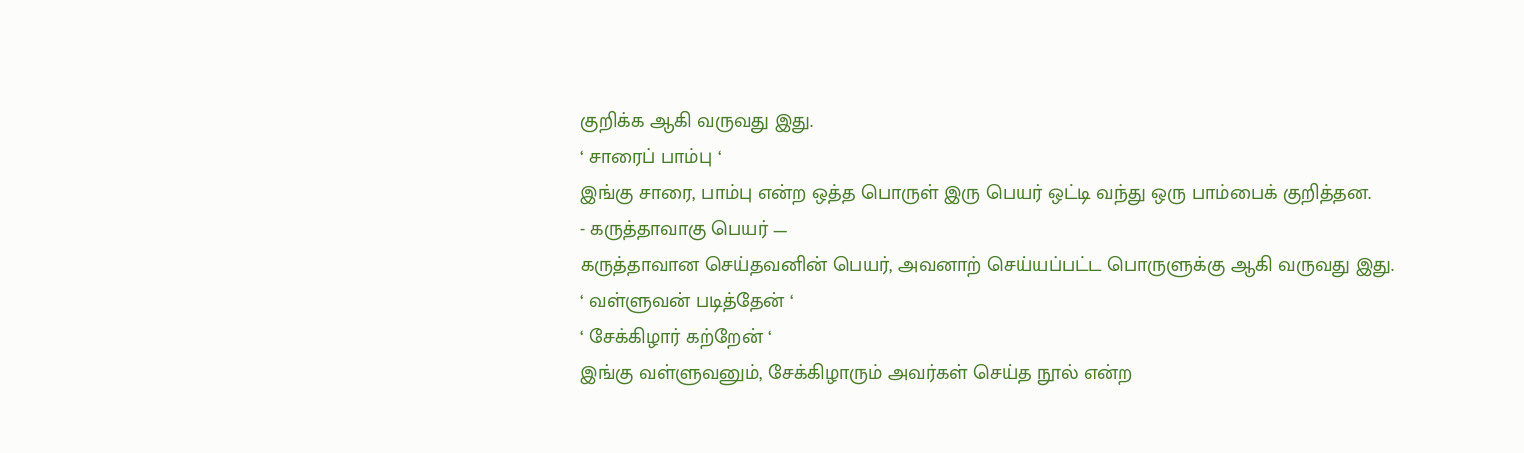குறிக்க ஆகி வருவது இது.
‘ சாரைப் பாம்பு ‘
இங்கு சாரை, பாம்பு என்ற ஒத்த பொருள் இரு பெயர் ஒட்டி வந்து ஒரு பாம்பைக் குறித்தன.
- கருத்தாவாகு பெயர் —
கருத்தாவான செய்தவனின் பெயர், அவனாற் செய்யப்பட்ட பொருளுக்கு ஆகி வருவது இது.
‘ வள்ளுவன் படித்தேன் ‘
‘ சேக்கிழார் கற்றேன் ‘
இங்கு வள்ளுவனும், சேக்கிழாரும் அவர்கள் செய்த நூல் என்ற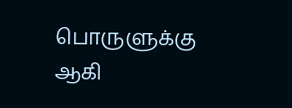பொருளுக்கு ஆகி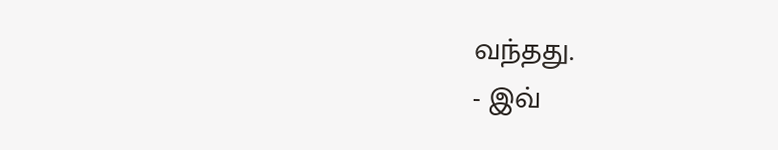வந்தது.
- இவ்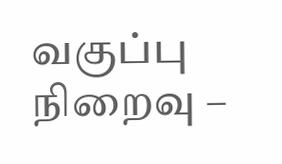வகுப்பு நிறைவு –